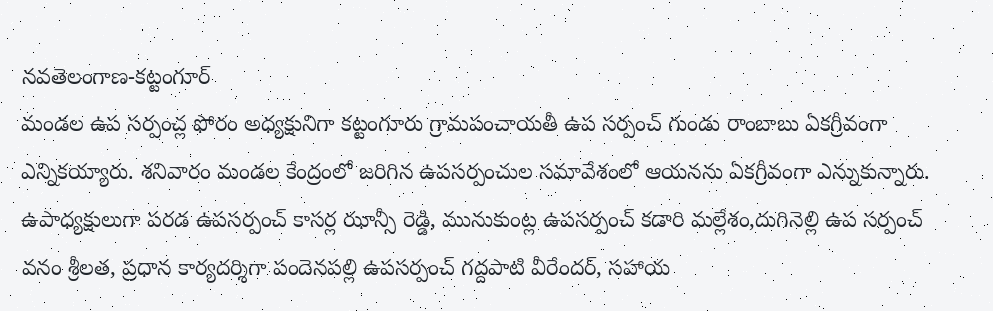నవతెలంగాణ-కట్టంగూర్
మండల ఉప సర్పంచ్ల ఫోరం అధ్యక్షునిగా కట్టంగూరు గ్రామపంచాయతీ ఉప సర్పంచ్ గుండు రాంబాబు ఏకగ్రీవంగా ఎన్నికయ్యారు. శనివారం మండల కేంద్రంలో జరిగిన ఉపసర్పంచుల సమావేశంలో ఆయనను ఏకగ్రీవంగా ఎన్నుకున్నారు. ఉపాధ్యక్షులుగా పరడ ఉపసర్పంచ్ కాసర్ల ఝాన్సీ రెడ్డి, మునుకుంట్ల ఉపసర్పంచ్ కడారి మల్లేశం,దుగినెల్లి ఉప సర్పంచ్ వనం శ్రీలత, ప్రధాన కార్యదర్శిగా పందెనపల్లి ఉపసర్పంచ్ గద్దపాటి వీరేందర్, సహాయ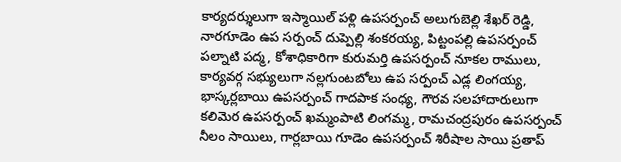కార్యదర్శులుగా ఇస్మాయిల్ పళ్లి ఉపసర్పంచ్ అలుగుబెల్లి శేఖర్ రెడ్డి, నారగూడెం ఉప సర్పంచ్ దుప్పెల్లి శంకరయ్య, పిట్టంపల్లి ఉపసర్పంచ్ పల్నాటి పద్మ, కోశాధికారిగా కురుమర్తి ఉపసర్పంచ్ నూకల రాములు, కార్యవర్గ సభ్యులుగా నల్లగుంటబోలు ఉప సర్పంచ్ ఎడ్ల లింగయ్య, భాస్కర్లబాయి ఉపసర్పంచ్ గాదపాక సంధ్య, గౌరవ సలహాదారులుగా కలిమెర ఉపసర్పంచ్ ఖమ్మంపాటి లింగమ్మ, రామచంద్రపురం ఉపసర్పంచ్ నీలం సాయిలు, గార్లబాయి గూడెం ఉపసర్పంచ్ శిరీషాల సాయి ప్రతాప్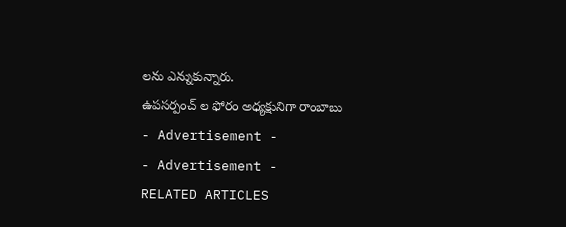లను ఎన్నుకున్నారు.
ఉపసర్పంచ్ ల ఫోరం అధ్యక్షునిగా రాంబాబు
- Advertisement -
- Advertisement -
RELATED ARTICLES